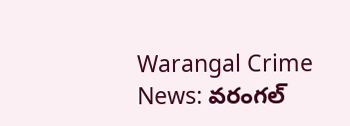Warangal Crime News: వరంగల్‌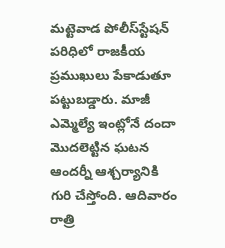మట్టెవాడ పోలీస్‌స్టేషన్‌ పరిధిలో రాజకీయ ప్రముఖులు పేకాడుతూ పట్టుబడ్డారు. మాజీ ఎమ్మెల్యే ఇంట్లోనే దందా మొదలెట్టిన ఘటన ఆందర్నీ ఆశ్చర్యానికి గురి చేస్తోంది. ఆదివారం రాత్రి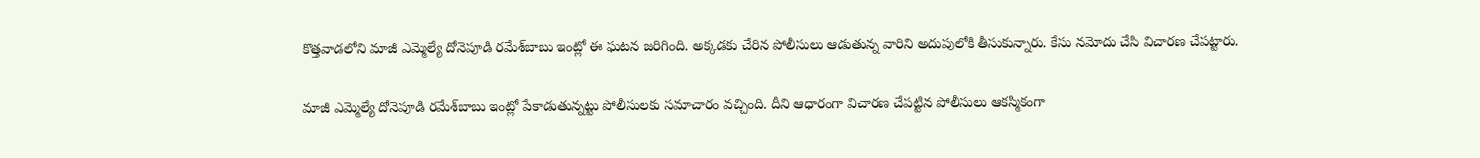కొత్తవాడలోని మాజీ ఎమ్మెల్యే దోనెపూడి రమేశ్‌బాబు ఇంట్లో ఈ ఘటన జరిగింది. అక్కడకు చేరిన పోలీసులు ఆడుతున్న వారిని అదుపులోకి తీసుకున్నారు. కేసు నమోదు చేసి విచారణ చేపట్టారు.

మాజీ ఎమ్మెల్యే దోనెపూడి రమేశ్‌బాబు ఇంట్లో పేకాడుతున్నట్టు పోలీసులకు సమాచారం వచ్చింది. దీని ఆధారంగా విచారణ చేపట్టిన పోలీసులు ఆకస్మికంగా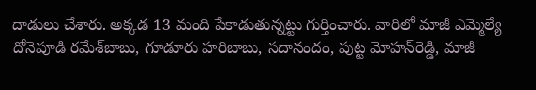దాడులు చేశారు. అక్కడ 13 మంది పేకాడుతున్నట్టు గుర్తించారు. వారిలో మాజీ ఎమ్మెల్యే దోనెపూడి రమేశ్‌బాబు, గూడూరు హరిబాబు, సదానందం, పుట్ట మోహన్‌రెడ్డి, మాజీ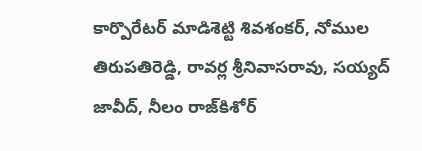కార్పొరేటర్‌ మాడిశెట్టి శివశంకర్‌, నోముల తిరుపతిరెడ్డి, రావర్ల శ్రీనివాసరావు, సయ్యద్‌ జావీద్‌, నీలం రాజ్‌కిశోర్‌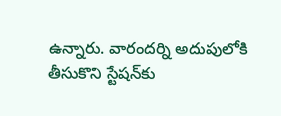ఉన్నారు. వారందర్ని అదుపులోకి తీసుకొని స్టేషన్‌కు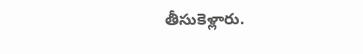తీసుకెళ్లారు.